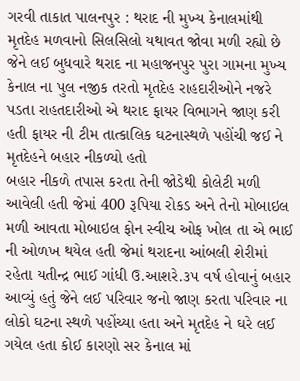ગરવી તાકાત પાલનપુર : થરાદ ની મુખ્ય કેનાલમાંથી મૃતદેહ મળવાનો સિલસિલો યથાવત જોવા મળી રહ્યો છે જેને લઈ બુધવારે થરાદ ના મહાજનપુર પુરા ગામના મુખ્ય કેનાલ ના પુલ નજીક તરતો મૃતદેહ રાહદારીઓને નજરે પડતા રાહતદારીઓ એ થરાદ ફાયર વિભાગને જાણ કરી હતી ફાયર ની ટીમ તાત્કાલિક ઘટનાસ્થળે પહોંચી જઈ ને મૃતદેહને બહાર નીકળ્યો હતો
બહાર નીકળે તપાસ કરતા તેની જોડેથી કોલેટી મળી આવેલી હતી જેમાં 400 રૂપિયા રોકડ અને તેનો મોબાઇલ મળી આવતા મોબાઇલ ફોન સ્વીચ ઓફ ખોલ તા એ ભાઈ ની ઓળખ થયેલ હતી જેમાં થરાદના આંબલી શેરીમાં રહેતા યતીન્દ્ર ભાઈ ગાંધી ઉ.આશરે.૩૫ વર્ષ હોવાનું બહાર આવ્યું હતું જેને લઈ પરિવાર જનો જાણ કરતા પરિવાર ના લોકો ઘટના સ્થળે પહોંચ્યા હતા અને મૃતદેહ ને ઘરે લઈ ગયેલ હતા કોઈ કારણો સર કેનાલ માં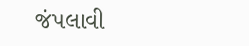જંપલાવી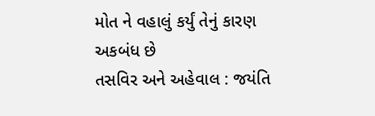મોત ને વહાલું કર્યું તેનું કારણ અકબંધ છે
તસવિર અને અહેવાલ : જયંતિ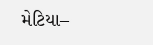મેટિયા–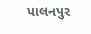પાલનપુર